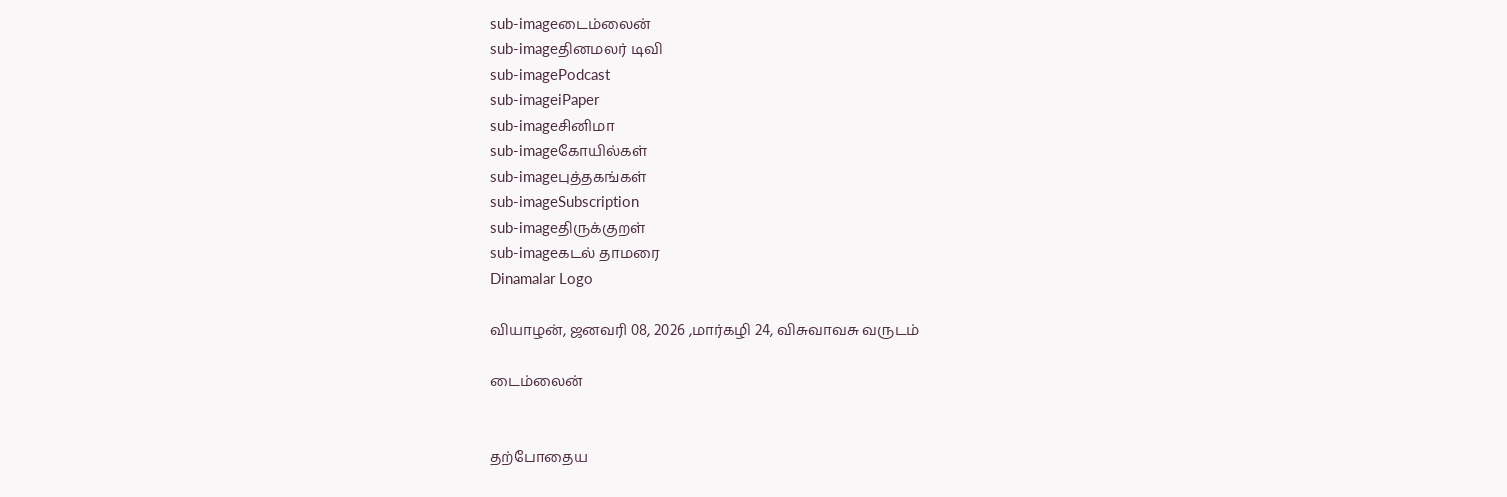sub-imageடைம்லைன்
sub-imageதினமலர் டிவி
sub-imagePodcast
sub-imageiPaper
sub-imageசினிமா
sub-imageகோயில்கள்
sub-imageபுத்தகங்கள்
sub-imageSubscription
sub-imageதிருக்குறள்
sub-imageகடல் தாமரை
Dinamalar Logo

வியாழன், ஜனவரி 08, 2026 ,மார்கழி 24, விசுவாவசு வருடம்

டைம்லைன்


தற்போதைய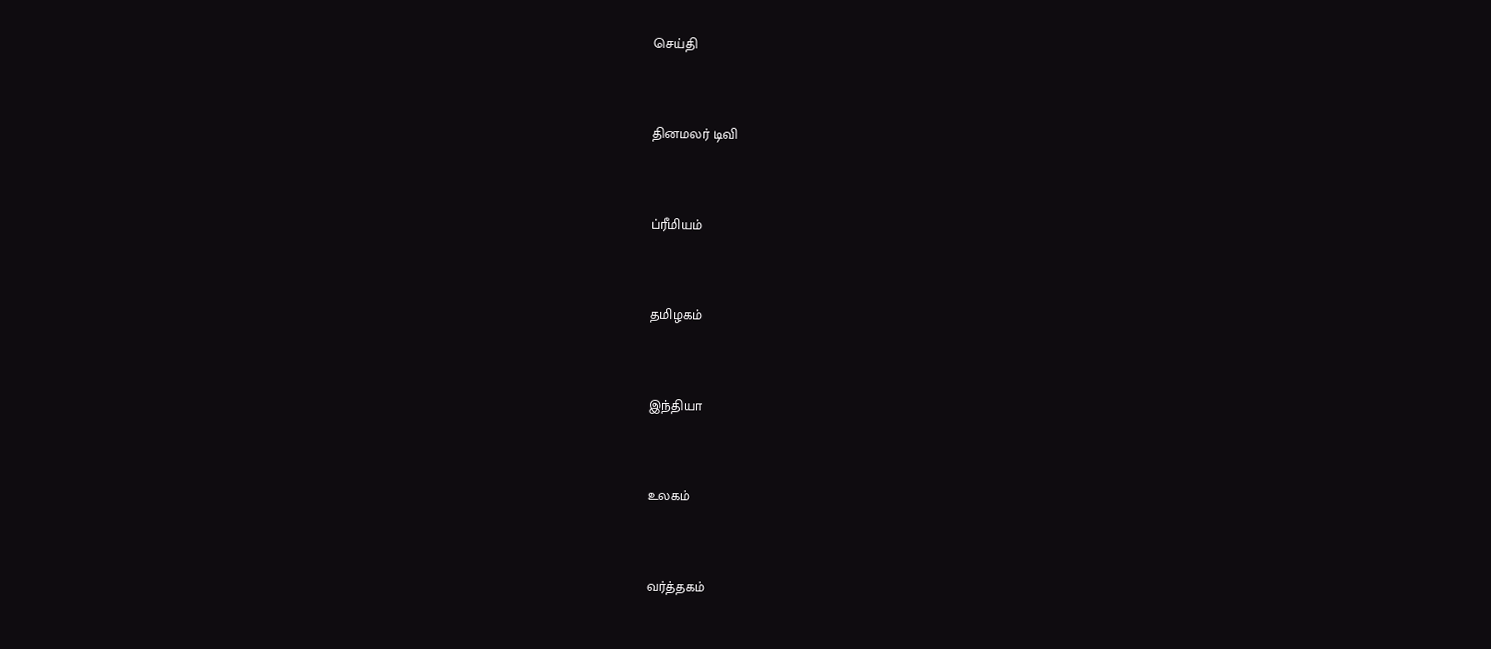செய்தி


தினமலர் டிவி


ப்ரீமியம்


தமிழகம்


இந்தியா


உலகம்


வர்த்தகம்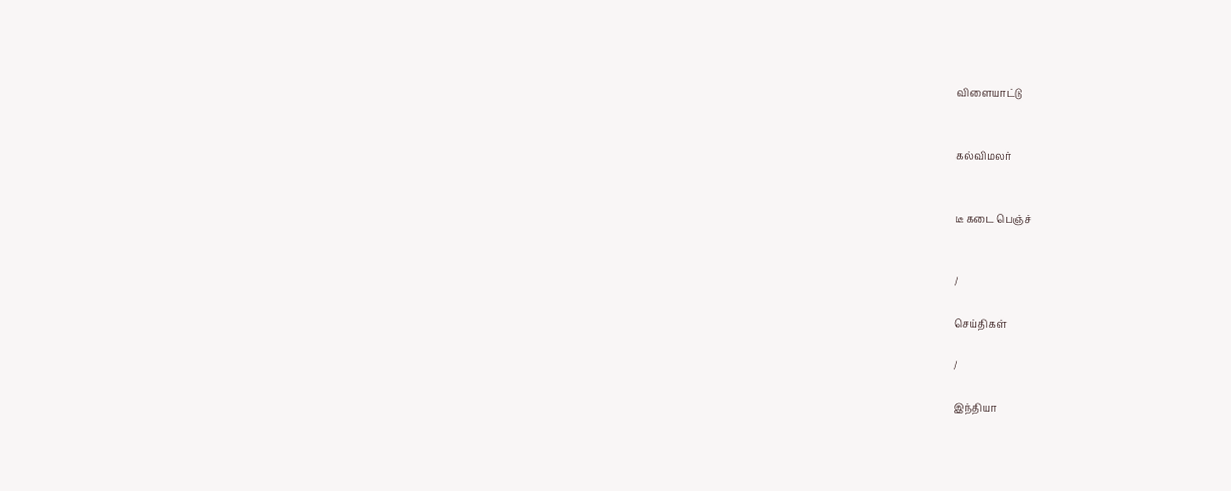விளையாட்டு


கல்விமலர்


டீ கடை பெஞ்ச்


/

செய்திகள்

/

இந்தியா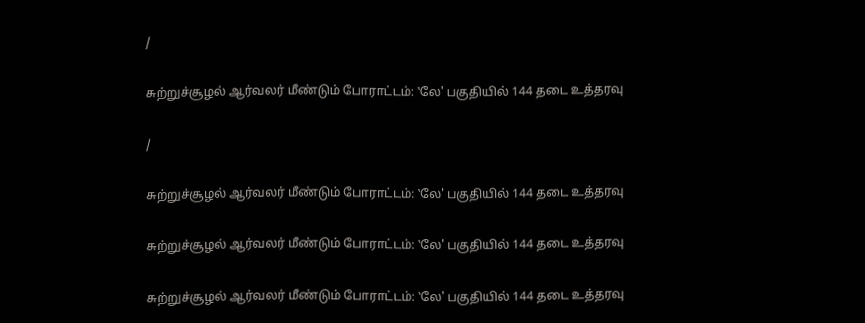/

சுற்றுச்சூழல் ஆர்வலர் மீண்டும் போராட்டம்: ‛லே' பகுதியில் 144 தடை உத்தரவு

/

சுற்றுச்சூழல் ஆர்வலர் மீண்டும் போராட்டம்: ‛லே' பகுதியில் 144 தடை உத்தரவு

சுற்றுச்சூழல் ஆர்வலர் மீண்டும் போராட்டம்: ‛லே' பகுதியில் 144 தடை உத்தரவு

சுற்றுச்சூழல் ஆர்வலர் மீண்டும் போராட்டம்: ‛லே' பகுதியில் 144 தடை உத்தரவு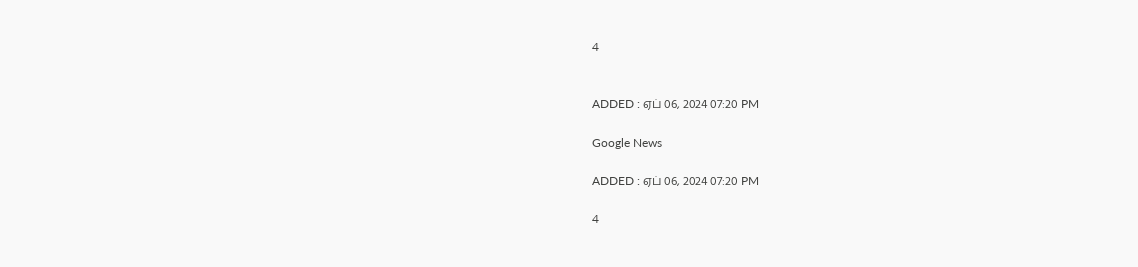4


ADDED : ஏப் 06, 2024 07:20 PM

Google News

ADDED : ஏப் 06, 2024 07:20 PM

4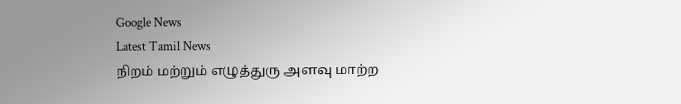Google News
Latest Tamil News
நிறம் மற்றும் எழுத்துரு அளவு மாற்ற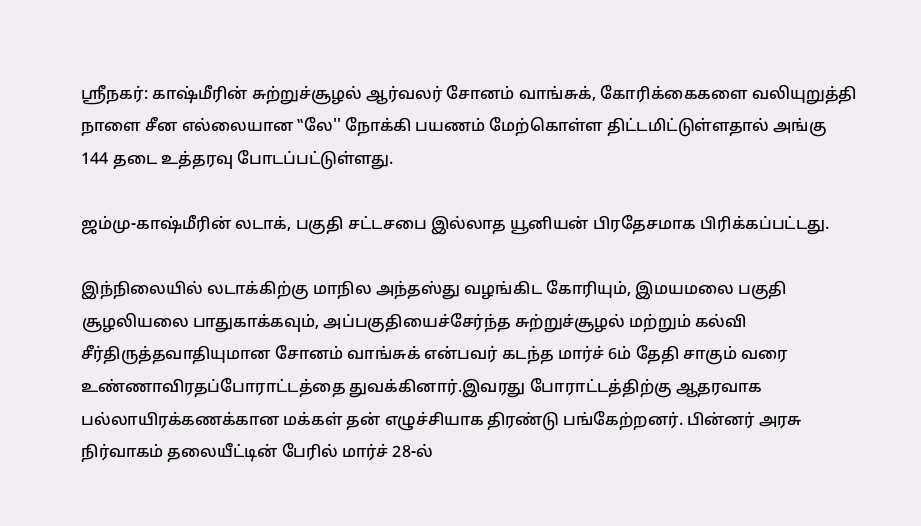ஸ்ரீநகர்: காஷ்மீரின் சுற்றுச்சூழல் ஆர்வலர் சோனம் வாங்சுக், கோரிக்கைகளை வலியுறுத்தி நாளை சீன எல்லையான ‛‛லே'' நோக்கி பயணம் மேற்கொள்ள திட்டமிட்டுள்ளதால் அங்கு 144 தடை உத்தரவு போடப்பட்டுள்ளது.

ஜம்மு-காஷ்மீரின் லடாக், பகுதி சட்டசபை இல்லாத யூனியன் பிரதேசமாக பிரிக்கப்பட்டது.

இந்நிலையில் லடாக்கிற்கு மாநில அந்தஸ்து வழங்கிட கோரியும், இமயமலை பகுதி சூழலியலை பாதுகாக்கவும், அப்பகுதியைச்சேர்ந்த சுற்றுச்சூழல் மற்றும் கல்வி சீர்திருத்தவாதியுமான சோனம் வாங்சுக் என்பவர் கடந்த மார்ச் 6ம் தேதி சாகும் வரை உண்ணாவிரதப்போராட்டத்தை துவக்கினார்.இவரது போராட்டத்திற்கு ஆதரவாக பல்லாயிரக்கணக்கான மக்கள் தன் எழுச்சியாக திரண்டு பங்கேற்றனர். பின்னர் அரசு நிர்வாகம் தலையீட்டின் பேரில் மார்ச் 28-ல்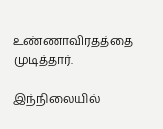உண்ணாவிரதத்தை முடித்தார்.

இந்நிலையில்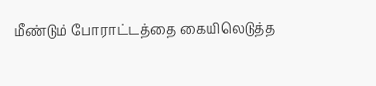மீண்டும் போராட்டத்தை கையிலெடுத்த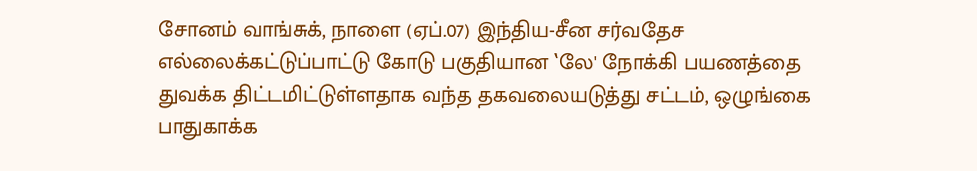சோனம் வாங்சுக், நாளை (ஏப்.07) இந்திய-சீன சர்வதேச எல்லைக்கட்டுப்பாட்டு கோடு பகுதியான ‛லே' நோக்கி பயணத்தை துவக்க திட்டமிட்டுள்ளதாக வந்த தகவலையடுத்து சட்டம், ஒழுங்கை பாதுகாக்க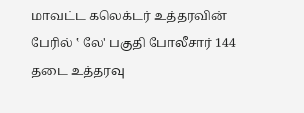மாவட்ட கலெக்டர் உத்தரவின் பேரில் ‛ லே' பகுதி போலீசார் 144 தடை உத்தரவு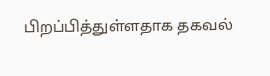பிறப்பித்துள்ளதாக தகவல்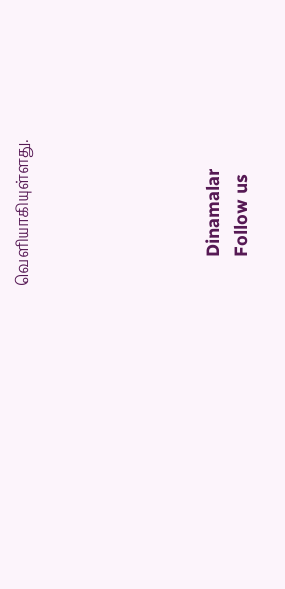வெளியாகியுள்ளது.






      Dinamalar
      Follow us